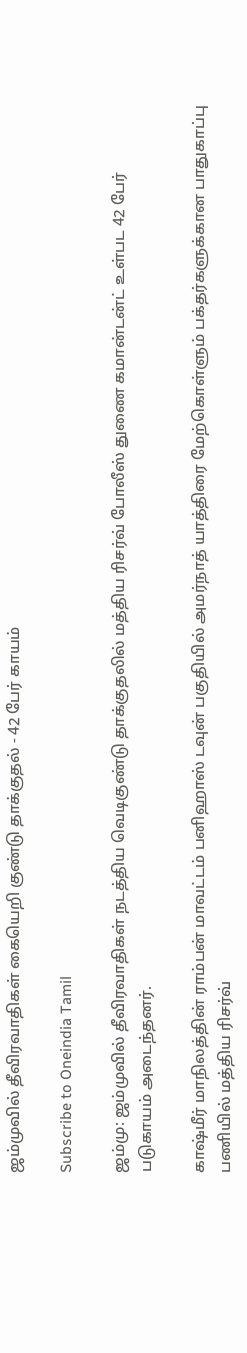ஜம்முவில் தீவிரவாதிகள் கையெறி குண்டு தாக்குதல் - 42 பேர் காயம்

Subscribe to Oneindia Tamil

ஜம்மு: ஜம்முவில் தீவிரவாதிகள் நடத்திய வெடிகுண்டு தாக்குதலில் மத்திய ரிசர்வ் போலீஸ் துணை கமான்டன்ட் உள்பட 42 பேர் படுகாயம் அடைந்தனர்.

காஷ்மீர் மாநிலத்தின் ராம்பன் மாவட்டம் பனிஹாஸ் டவுன் பகுதியில் அமர்நாத் யாத்திரை மேற்கொள்ளும் பக்தர்களுக்கான பாதுகாப்பு பணியில் மத்திய ரிசர்வ்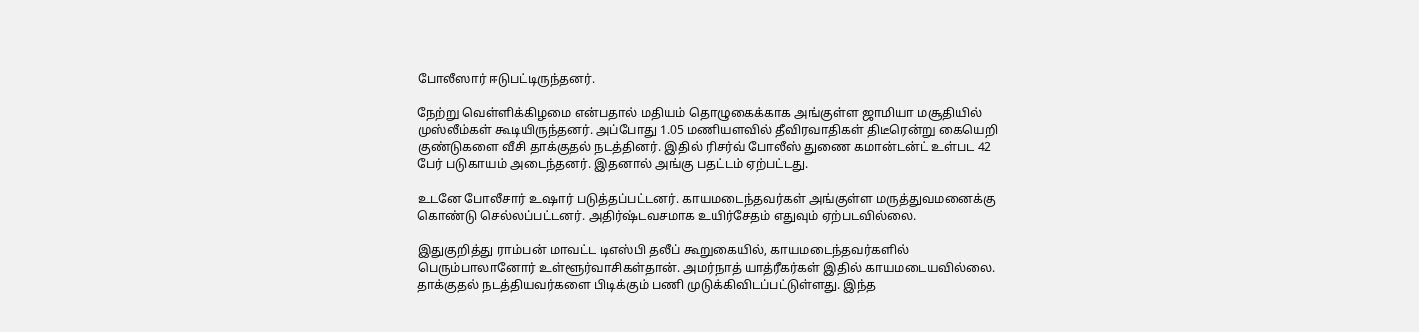போலீஸார் ஈடுபட்டிருந்தனர்.

நேற்று வெள்ளிக்கிழமை என்பதால் மதியம் தொழுகைக்காக அங்குள்ள ஜாமியா மசூதியில் முஸ்லீம்கள் கூடியிருந்தனர். அப்போது 1.05 மணியளவில் தீவிரவாதிகள் திடீரென்று கையெறி குண்டுகளை வீசி தாக்குதல் நடத்தினர். இதில் ரிசர்வ் போலீஸ் துணை கமான்டன்ட் உள்பட 42 பேர் படுகாயம் அடைந்தனர். இதனால் அங்கு பதட்டம் ஏற்பட்டது.

உடனே போலீசார் உஷார் படுத்தப்பட்டனர். காயமடைந்தவர்கள் அங்குள்ள மருத்துவமனைக்கு கொண்டு செல்லப்பட்டனர். அதிர்ஷ்டவசமாக உயிர்சேதம் எதுவும் ஏற்படவில்லை.

இதுகுறித்து ராம்பன் மாவட்ட டிஎஸ்பி தலீப் கூறுகையில், காயமடைந்தவர்களில் பெரும்பாலானோர் உள்ளூர்வாசிகள்தான். அமர்நாத் யாத்ரீகர்கள் இதில் காயமடையவில்லை. தாக்குதல் நடத்தியவர்களை பிடிக்கும் பணி முடுக்கிவிடப்பட்டுள்ளது. இந்த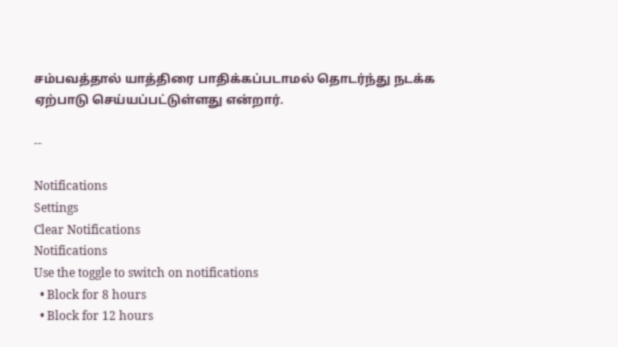சம்பவத்தால் யாத்திரை பாதிக்கப்படாமல் தொடர்ந்து நடக்க ஏற்பாடு செய்யப்பட்டுள்ளது என்றார்.

--

Notifications
Settings
Clear Notifications
Notifications
Use the toggle to switch on notifications
  • Block for 8 hours
  • Block for 12 hours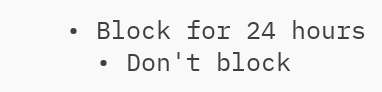• Block for 24 hours
  • Don't block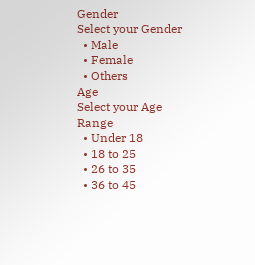Gender
Select your Gender
  • Male
  • Female
  • Others
Age
Select your Age Range
  • Under 18
  • 18 to 25
  • 26 to 35
  • 36 to 45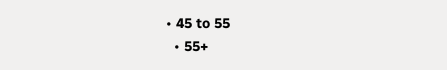• 45 to 55
  • 55+